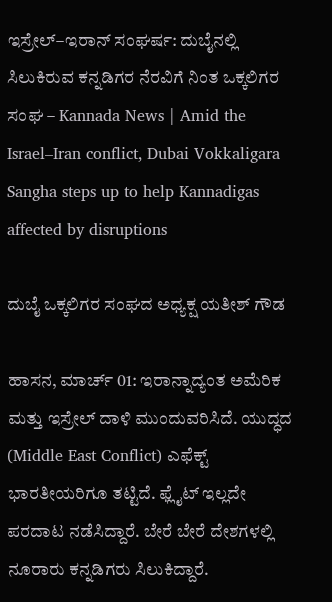ಇಸ್ರೇಲ್–ಇರಾನ್ ಸಂಘರ್ಷ: ದುಬೈನಲ್ಲಿ ಸಿಲುಕಿರುವ ಕನ್ನಡಿಗರ ನೆರವಿಗೆ ನಿಂತ ಒಕ್ಕಲಿಗರ ಸಂಘ – Kannada News | Amid the Israel–Iran conflict, Dubai Vokkaligara Sangha steps up to help Kannadigas affected by disruptions

ದುಬೈ ಒಕ್ಕಲಿಗರ ಸಂಘದ ಅಧ್ಯಕ್ಷ ಯತೀಶ್ ಗೌಡ

ಹಾಸನ, ಮಾರ್ಚ್ 01: ಇರಾನ್ನಾದ್ಯಂತ ಅಮೆರಿಕ ಮತ್ತು ಇಸ್ರೇಲ್ ದಾಳಿ ಮುಂದುವರಿಸಿದೆ. ಯುದ್ಧದ (Middle East Conflict) ಎಫೆಕ್ಟ್ ಭಾರತೀಯರಿಗೂ ತಟ್ಟಿದೆ. ಫ್ಲೈಟ್ ಇಲ್ಲದೇ ಪರದಾಟ ನಡೆಸಿದ್ದಾರೆ. ಬೇರೆ ಬೇರೆ ದೇಶಗಳಲ್ಲಿ ನೂರಾರು ಕನ್ನಡಿಗರು ಸಿಲುಕಿದ್ದಾರೆ.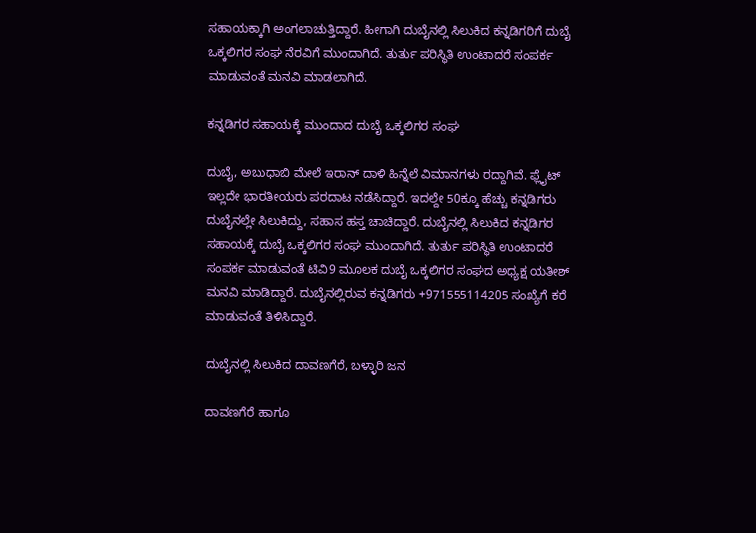ಸಹಾಯಕ್ಕಾಗಿ ಅಂಗಲಾಚುತ್ತಿದ್ದಾರೆ. ಹೀಗಾಗಿ ದುಬೈನಲ್ಲಿ ಸಿಲುಕಿದ ಕನ್ನಡಿಗರಿಗೆ ದುಬೈ ಒಕ್ಕಲಿಗರ ಸಂಘ ನೆರವಿಗೆ ಮುಂದಾಗಿದೆ. ತುರ್ತು ಪರಿಸ್ಥಿತಿ ಉಂಟಾದರೆ ಸಂಪರ್ಕ‌ ಮಾಡುವಂತೆ ಮನವಿ ಮಾಡಲಾಗಿದೆ.

ಕನ್ನಡಿಗರ ಸಹಾಯಕ್ಕೆ ಮುಂದಾದ ದುಬೈ ಒಕ್ಕಲಿಗರ ಸಂಘ

ದುಬೈ, ಅಬುಧಾಬಿ ಮೇಲೆ ಇರಾನ್ ದಾಳಿ ಹಿನ್ನೆಲೆ ವಿಮಾನಗಳು ರದ್ದಾಗಿವೆ. ಫ್ಲೈಟ್ ಇಲ್ಲದೇ ಭಾರತೀಯರು ಪರದಾಟ ನಡೆಸಿದ್ದಾರೆ. ಇದಲ್ದೇ 50ಕ್ಕೂ ಹೆಚ್ಚು ಕನ್ನಡಿಗರು ದುಬೈನಲ್ಲೇ ಸಿಲುಕಿದ್ದು, ಸಹಾಸ ಹಸ್ತ ಚಾಚಿದ್ದಾರೆ. ದುಬೈನಲ್ಲಿ ಸಿಲುಕಿದ ಕನ್ನಡಿಗರ ಸಹಾಯಕ್ಕೆ ದುಬೈ ಒಕ್ಕಲಿಗರ ಸಂಘ ಮುಂದಾಗಿದೆ. ತುರ್ತು ಪರಿಸ್ಥಿತಿ ಉಂಟಾದರೆ ಸಂಪರ್ಕ‌ ಮಾಡುವಂತೆ ಟಿವಿ9 ಮೂಲಕ ದುಬೈ ಒಕ್ಕಲಿಗರ ಸಂಘದ ಅಧ್ಯಕ್ಷ ಯತೀಶ್ ಮನವಿ ಮಾಡಿದ್ದಾರೆ. ದುಬೈನಲ್ಲಿರುವ ಕನ್ನಡಿಗರು +971555114205 ಸಂಖ್ಯೆಗೆ ಕರೆ ಮಾಡುವಂತೆ ತಿಳಿಸಿದ್ದಾರೆ.

ದುಬೈನಲ್ಲಿ ಸಿಲುಕಿದ ದಾವಣಗೆರೆ, ಬಳ್ಳಾರಿ ಜನ

ದಾವಣಗೆರೆ ಹಾಗೂ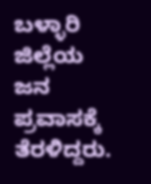ಬಳ್ಳಾರಿ ಜಿಲ್ಲೆಯ ಜನ ಪ್ರವಾಸಕ್ಕೆ ತೆರಳಿದ್ದರು.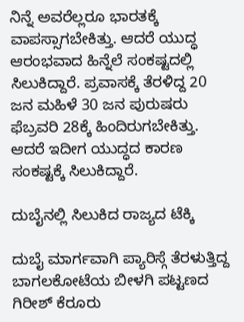ನಿನ್ನೆ ಅವರೆಲ್ಲರೂ ಭಾರತಕ್ಕೆ ವಾಪಸ್ಸಾಗಬೇಕಿತ್ತು. ಆದರೆ ಯುದ್ಧ ಆರಂಭವಾದ ಹಿನ್ನೆಲೆ ಸಂಕಷ್ಟದಲ್ಲಿ ಸಿಲುಕಿದ್ದಾರೆ. ಪ್ರವಾಸಕ್ಕೆ ತೆರಳಿದ್ದ 20 ಜನ ಮಹಿಳೆ 30 ಜನ ಪುರುಷರು ಫೆಬ್ರವರಿ 28ಕ್ಕೆ ಹಿಂದಿರುಗಬೇಕಿತ್ತು. ಆದರೆ ಇದೀಗ ಯುದ್ಧದ ಕಾರಣ ಸಂಕಷ್ಟಕ್ಕೆ ಸಿಲುಕಿದ್ದಾರೆ.

ದುಬೈನಲ್ಲಿ ಸಿಲುಕಿದ ರಾಜ್ಯದ ಟೆಕ್ಕಿ

ದುಬೈ ಮಾರ್ಗವಾಗಿ ಪ್ಯಾರಿಸ್ಗೆ ತೆರಳುತ್ತಿದ್ದ ಬಾಗಲಕೋಟೆಯ ಬೀಳಗಿ ಪಟ್ಟಣದ ಗಿರೀಶ್ ಕೆರೂರು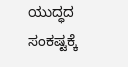ಯುದ್ಧದ ಸಂಕಷ್ಟಕ್ಕೆ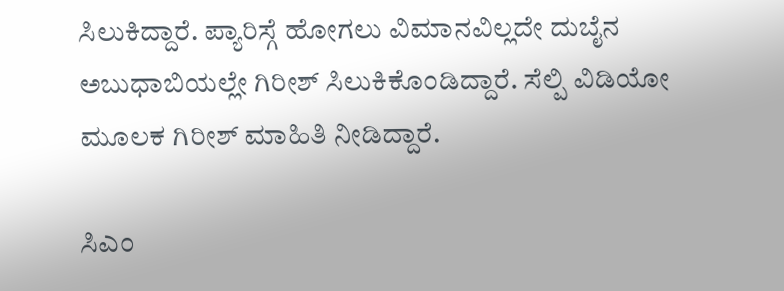ಸಿಲುಕಿದ್ದಾರೆ. ಪ್ಯಾರಿಸ್ಗೆ ಹೋಗಲು ವಿಮಾನವಿಲ್ಲದೇ ದುಬೈನ ಅಬುಧಾಬಿಯಲ್ಲೇ ಗಿರೀಶ್ ಸಿಲುಕಿಕೊಂಡಿದ್ದಾರೆ. ಸೆಲ್ಪಿ ವಿಡಿಯೋ ಮೂಲಕ ಗಿರೀಶ್ ಮಾಹಿತಿ ನೀಡಿದ್ದಾರೆ.

ಸಿಎಂ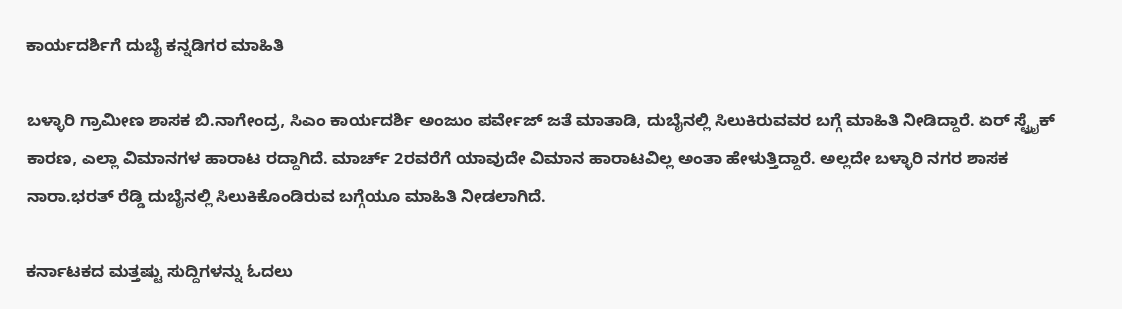ಕಾರ್ಯದರ್ಶಿಗೆ ದುಬೈ ಕನ್ನಡಿಗರ ಮಾಹಿತಿ

ಬಳ್ಳಾರಿ ಗ್ರಾಮೀಣ ಶಾಸಕ ಬಿ.ನಾಗೇಂದ್ರ, ಸಿಎಂ ಕಾರ್ಯದರ್ಶಿ ಅಂಜುಂ ಪರ್ವೇಜ್ ಜತೆ ಮಾತಾಡಿ, ದುಬೈನಲ್ಲಿ ಸಿಲುಕಿರುವವರ ಬಗ್ಗೆ ಮಾಹಿತಿ ನೀಡಿದ್ದಾರೆ. ಏರ್ ಸ್ಟ್ರೈಕ್ ಕಾರಣ, ಎಲ್ಲಾ ವಿಮಾನಗಳ ಹಾರಾಟ ರದ್ದಾಗಿದೆ. ಮಾರ್ಚ್ 2ರವರೆಗೆ ಯಾವುದೇ ವಿಮಾನ‌ ಹಾರಾಟವಿಲ್ಲ ಅಂತಾ ಹೇಳುತ್ತಿದ್ದಾರೆ. ಅಲ್ಲದೇ ಬಳ್ಳಾರಿ ನಗರ ಶಾಸಕ ನಾರಾ.ಭರತ್ ರೆಡ್ಡಿ ದುಬೈನಲ್ಲಿ ಸಿಲುಕಿಕೊಂಡಿರುವ ಬಗ್ಗೆಯೂ ಮಾಹಿತಿ ನೀಡಲಾಗಿದೆ.

ಕರ್ನಾಟಕದ ಮತ್ತಷ್ಟು ಸುದ್ದಿಗಳನ್ನು ಓದಲು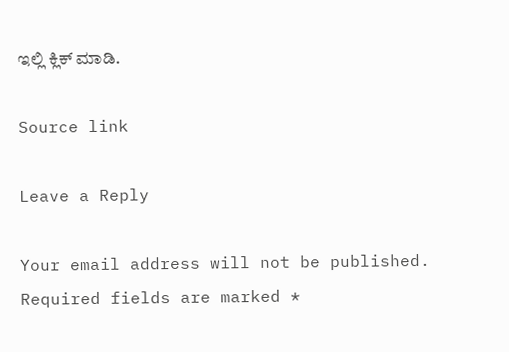ಇಲ್ಲಿ ಕ್ಲಿಕ್ ಮಾಡಿ.

Source link

Leave a Reply

Your email address will not be published. Required fields are marked *